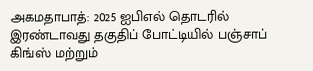அகமதாபாத்: 2025 ஐபிஎல் தொடரில் இரண்டாவது தகுதிப் போட்டியில் பஞ்சாப் கிங்ஸ் மற்றும்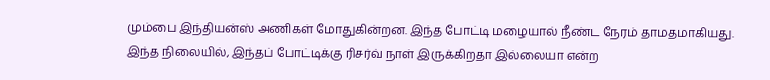மும்பை இந்தியன்ஸ் அணிகள் மோதுகின்றன. இந்த போட்டி மழையால் நீண்ட நேரம் தாமதமாகியது. இந்த நிலையில், இந்தப் போட்டிக்கு ரிசர்வ் நாள் இருக்கிறதா இல்லையா என்ற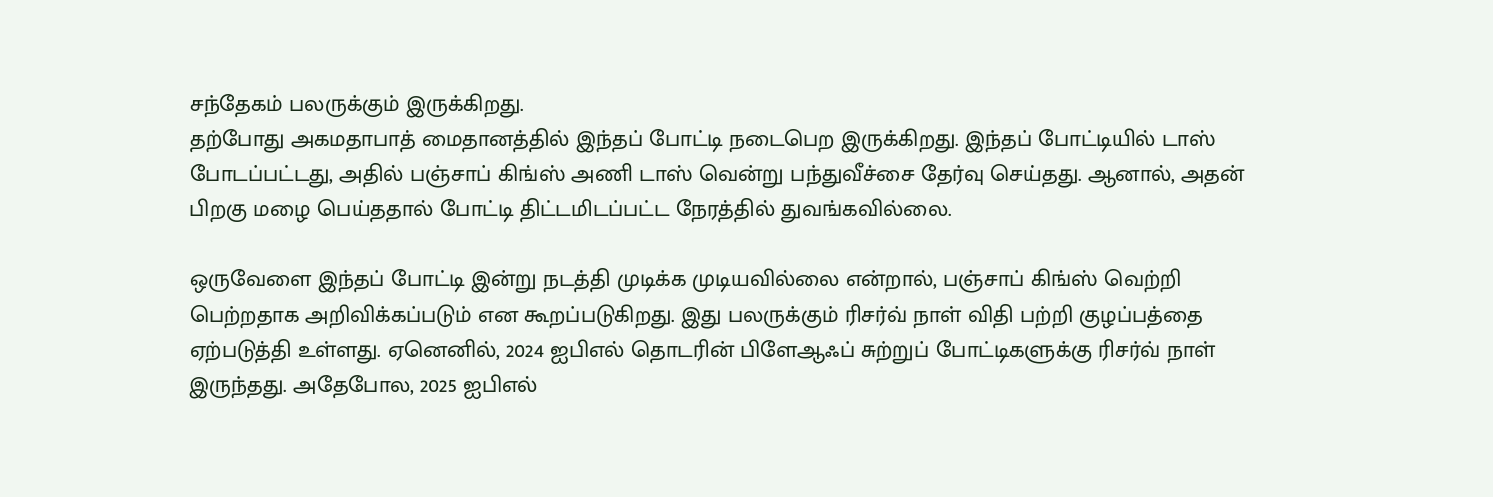சந்தேகம் பலருக்கும் இருக்கிறது.
தற்போது அகமதாபாத் மைதானத்தில் இந்தப் போட்டி நடைபெற இருக்கிறது. இந்தப் போட்டியில் டாஸ் போடப்பட்டது, அதில் பஞ்சாப் கிங்ஸ் அணி டாஸ் வென்று பந்துவீச்சை தேர்வு செய்தது. ஆனால், அதன் பிறகு மழை பெய்ததால் போட்டி திட்டமிடப்பட்ட நேரத்தில் துவங்கவில்லை.

ஒருவேளை இந்தப் போட்டி இன்று நடத்தி முடிக்க முடியவில்லை என்றால், பஞ்சாப் கிங்ஸ் வெற்றி பெற்றதாக அறிவிக்கப்படும் என கூறப்படுகிறது. இது பலருக்கும் ரிசர்வ் நாள் விதி பற்றி குழப்பத்தை ஏற்படுத்தி உள்ளது. ஏனெனில், 2024 ஐபிஎல் தொடரின் பிளேஆஃப் சுற்றுப் போட்டிகளுக்கு ரிசர்வ் நாள் இருந்தது. அதேபோல, 2025 ஐபிஎல்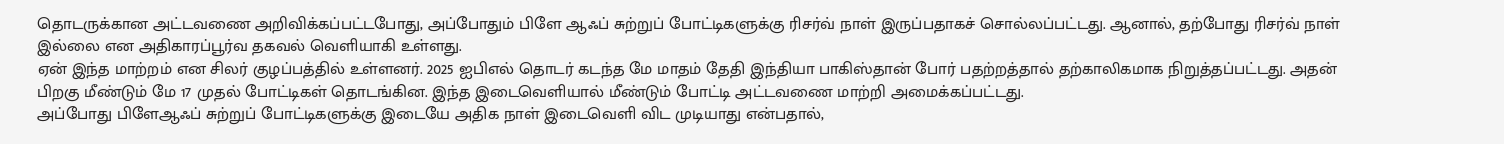தொடருக்கான அட்டவணை அறிவிக்கப்பட்டபோது, அப்போதும் பிளே ஆஃப் சுற்றுப் போட்டிகளுக்கு ரிசர்வ் நாள் இருப்பதாகச் சொல்லப்பட்டது. ஆனால், தற்போது ரிசர்வ் நாள் இல்லை என அதிகாரப்பூர்வ தகவல் வெளியாகி உள்ளது.
ஏன் இந்த மாற்றம் என சிலர் குழப்பத்தில் உள்ளனர். 2025 ஐபிஎல் தொடர் கடந்த மே மாதம் தேதி இந்தியா பாகிஸ்தான் போர் பதற்றத்தால் தற்காலிகமாக நிறுத்தப்பட்டது. அதன் பிறகு மீண்டும் மே 17 முதல் போட்டிகள் தொடங்கின. இந்த இடைவெளியால் மீண்டும் போட்டி அட்டவணை மாற்றி அமைக்கப்பட்டது.
அப்போது பிளேஆஃப் சுற்றுப் போட்டிகளுக்கு இடையே அதிக நாள் இடைவெளி விட முடியாது என்பதால்,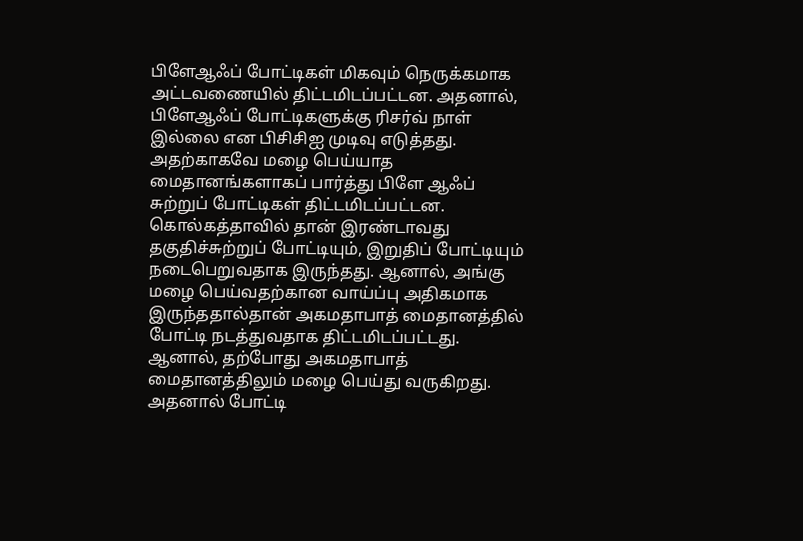பிளேஆஃப் போட்டிகள் மிகவும் நெருக்கமாக அட்டவணையில் திட்டமிடப்பட்டன. அதனால், பிளேஆஃப் போட்டிகளுக்கு ரிசர்வ் நாள் இல்லை என பிசிசிஐ முடிவு எடுத்தது.
அதற்காகவே மழை பெய்யாத மைதானங்களாகப் பார்த்து பிளே ஆஃப் சுற்றுப் போட்டிகள் திட்டமிடப்பட்டன. கொல்கத்தாவில் தான் இரண்டாவது தகுதிச்சுற்றுப் போட்டியும், இறுதிப் போட்டியும் நடைபெறுவதாக இருந்தது. ஆனால், அங்கு மழை பெய்வதற்கான வாய்ப்பு அதிகமாக இருந்ததால்தான் அகமதாபாத் மைதானத்தில் போட்டி நடத்துவதாக திட்டமிடப்பட்டது.
ஆனால், தற்போது அகமதாபாத் மைதானத்திலும் மழை பெய்து வருகிறது. அதனால் போட்டி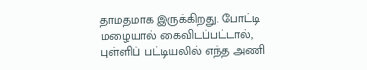தாமதமாக இருக்கிறது. போட்டி மழையால் கைவிடப்பட்டால், புள்ளிப் பட்டியலில் எந்த அணி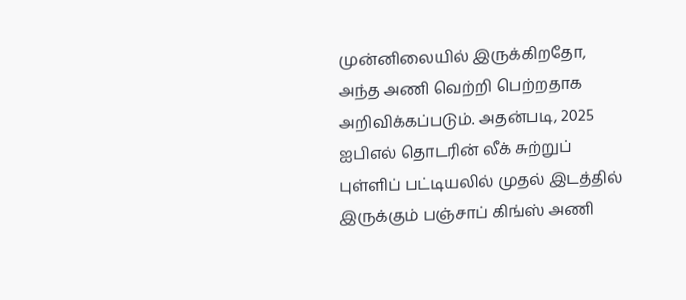முன்னிலையில் இருக்கிறதோ, அந்த அணி வெற்றி பெற்றதாக அறிவிக்கப்படும். அதன்படி, 2025 ஐபிஎல் தொடரின் லீக் சுற்றுப் புள்ளிப் பட்டியலில் முதல் இடத்தில் இருக்கும் பஞ்சாப் கிங்ஸ் அணி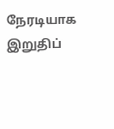நேரடியாக இறுதிப்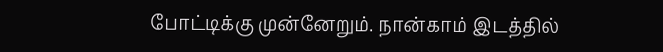போட்டிக்கு முன்னேறும். நான்காம் இடத்தில்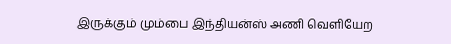இருக்கும் மும்பை இந்தியன்ஸ் அணி வெளியேற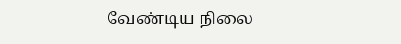வேண்டிய நிலை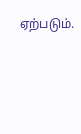ஏற்படும்.